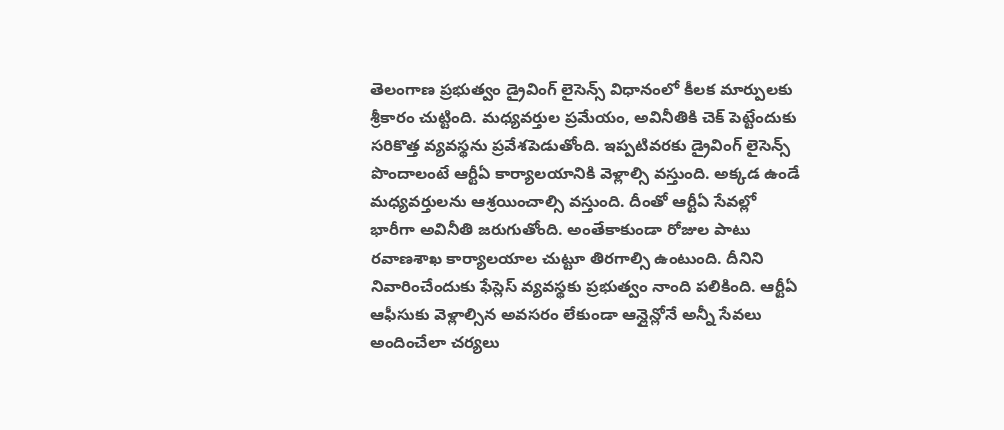తెలంగాణ ప్రభుత్వం డ్రైవింగ్ లైసెన్స్ విధానంలో కీలక మార్పులకు శ్రీకారం చుట్టింది. మధ్యవర్తుల ప్రమేయం, అవినీతికి చెక్ పెట్టేందుకు సరికొత్త వ్యవస్థను ప్రవేశపెడుతోంది. ఇప్పటివరకు డ్రైవింగ్ లైసెన్స్ పొందాలంటే ఆర్టీఏ కార్యాలయానికి వెళ్లాల్సి వస్తుంది. అక్కడ ఉండే మధ్యవర్తులను ఆశ్రయించాల్సి వస్తుంది. దీంతో ఆర్టీఏ సేవల్లో భారీగా అవినీతి జరుగుతోంది. అంతేకాకుండా రోజుల పాటు రవాణశాఖ కార్యాలయాల చుట్టూ తిరగాల్సి ఉంటుంది. దీనిని నివారించేందుకు ఫేస్లెస్ వ్యవస్థకు ప్రభుత్వం నాంది పలికింది. ఆర్టీఏ ఆఫీసుకు వెళ్లాల్సిన అవసరం లేకుండా ఆన్లైన్లోనే అన్నీ సేవలు అందించేలా చర్యలు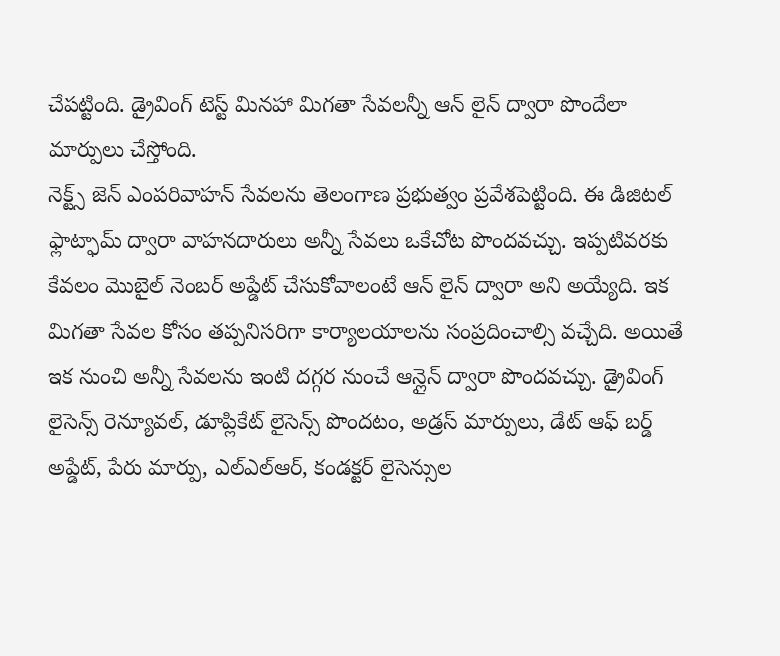చేపట్టింది. డ్రైవింగ్ టెస్ట్ మినహా మిగతా సేవలన్నీ ఆన్ లైన్ ద్వారా పొందేలా మార్పులు చేస్తోంది.
నెక్ట్స్ జెన్ ఎంపరివాహన్ సేవలను తెలంగాణ ప్రభుత్వం ప్రవేశపెట్టింది. ఈ డిజిటల్ ఫ్లాట్ఫామ్ ద్వారా వాహనదారులు అన్నీ సేవలు ఒకేచోట పొందవచ్చు. ఇప్పటివరకు కేవలం మొబైల్ నెంబర్ అప్డేట్ చేసుకోవాలంటే ఆన్ లైన్ ద్వారా అని అయ్యేది. ఇక మిగతా సేవల కోసం తప్పనిసరిగా కార్యాలయాలను సంప్రదించాల్సి వచ్చేది. అయితే ఇక నుంచి అన్నీ సేవలను ఇంటి దగ్గర నుంచే ఆన్లైన్ ద్వారా పొందవచ్చు. డ్రైవింగ్ లైసెన్స్ రెన్యూవల్, డూప్లికేట్ లైసెన్స్ పొందటం, అడ్రస్ మార్పులు, డేట్ ఆఫ్ బర్డ్ అప్డేట్, పేరు మార్పు, ఎల్ఎల్ఆర్, కండక్టర్ లైసెన్సుల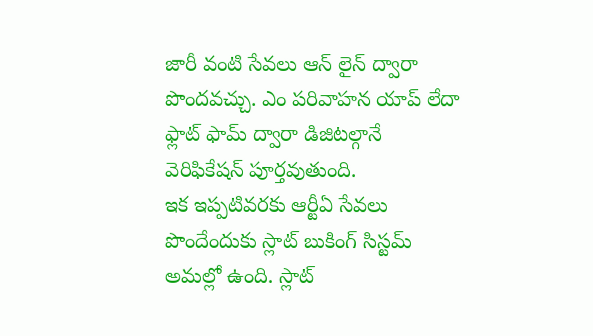జారీ వంటి సేవలు ఆన్ లైన్ ద్వారా పొందవచ్చు. ఎం పరివాహన యాప్ లేదా ఫ్లాట్ ఫామ్ ద్వారా డిజిటల్గానే వెరిఫికేషన్ పూర్తవుతుంది.
ఇక ఇప్పటివరకు ఆర్టీఏ సేవలు పొందేందుకు స్లాట్ బుకింగ్ సిస్టమ్ అమల్లో ఉంది. స్లాట్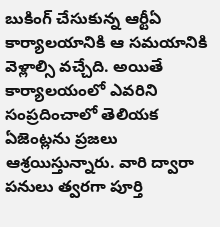బుకింగ్ చేసుకున్న ఆర్టీఏ కార్యాలయానికి ఆ సమయానికి వెళ్లాల్సి వచ్చేది. అయితే కార్యాలయంలో ఎవరిని సంప్రదించాలో తెలియక ఏజెంట్లను ప్రజలు ఆశ్రయిస్తున్నారు. వారి ద్వారా పనులు త్వరగా పూర్తి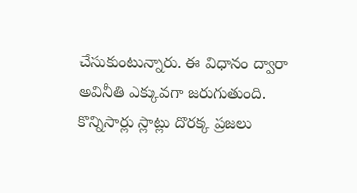చేసుకుంటున్నారు. ఈ విధానం ద్వారా అవినీతి ఎక్కువగా జరుగుతుంది. కొన్నిసార్లు స్లాట్లు దొరక్క ప్రజలు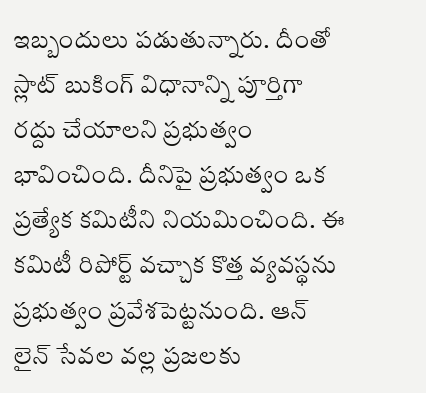ఇబ్బందులు పడుతున్నారు. దీంతో స్లాట్ బుకింగ్ విధానాన్ని పూర్తిగా రద్దు చేయాలని ప్రభుత్వం భావించింది. దీనిపై ప్రభుత్వం ఒక ప్రత్యేక కమిటీని నియమించింది. ఈ కమిటీ రిపోర్ట్ వచ్చాక కొత్త వ్యవస్థను ప్రభుత్వం ప్రవేశపెట్టనుంది. ఆన్ లైన్ సేవల వల్ల ప్రజలకు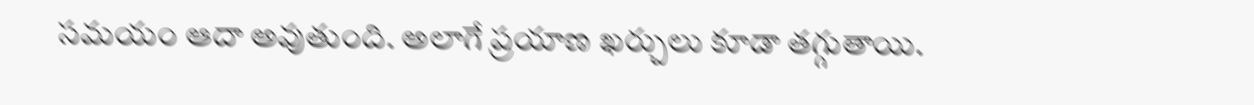సమయం ఆదా అవుతుంది. అలాగే ప్రయాణ ఖర్చులు కూడా తగ్గుతాయి.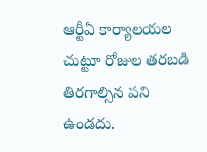ఆర్టీఏ కార్యాలయల చుట్టూ రోజుల తరబడి తిరగాల్సిన పని ఉండదు.